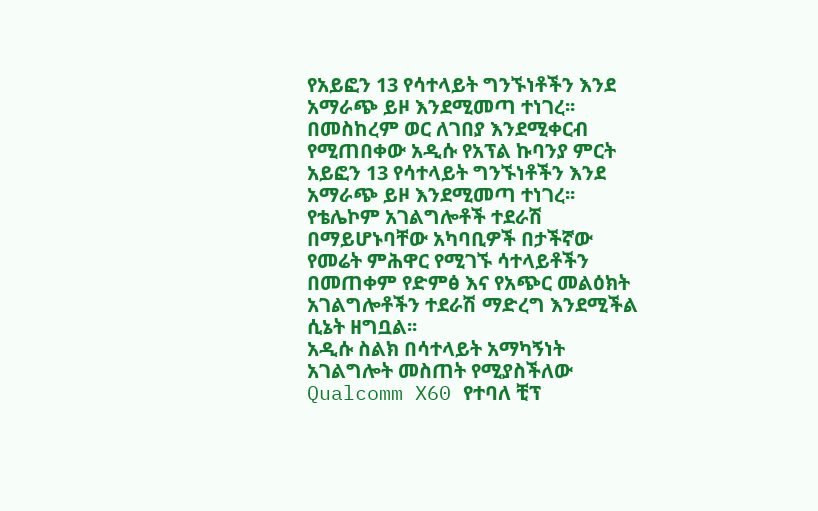የአይፎን 13 የሳተላይት ግንኙነቶችን እንደ አማራጭ ይዞ እንደሚመጣ ተነገረ፡፡
በመስከረም ወር ለገበያ እንደሚቀርብ የሚጠበቀው አዲሱ የአፕል ኩባንያ ምርት አይፎን 13 የሳተላይት ግንኙነቶችን እንደ አማራጭ ይዞ እንደሚመጣ ተነገረ፡፡
የቴሌኮም አገልግሎቶች ተደራሽ በማይሆኑባቸው አካባቢዎች በታችኛው የመሬት ምሕዋር የሚገኙ ሳተላይቶችን በመጠቀም የድምፅ እና የአጭር መልዕክት አገልግሎቶችን ተደራሽ ማድረግ እንደሚችል ሲኔት ዘግቧል፡፡
አዲሱ ስልክ በሳተላይት አማካኝነት አገልግሎት መስጠት የሚያስችለው Qualcomm X60 የተባለ ቺፕ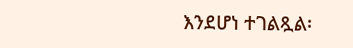እንደሆነ ተገልጿል፡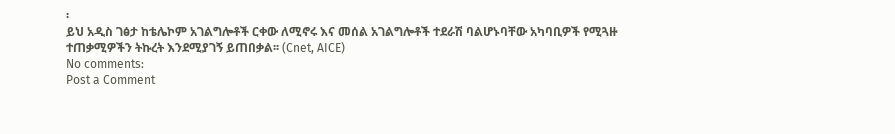፡
ይህ አዲስ ገፅታ ከቴሌኮም አገልግሎቶች ርቀው ለሚኖሩ እና መሰል አገልግሎቶች ተደራሽ ባልሆኑባቸው አካባቢዎች የሚጓዙ ተጠቃሚዎችን ትኩረት እንደሚያገኝ ይጠበቃል፡፡ (Cnet, AICE)
No comments:
Post a Comment